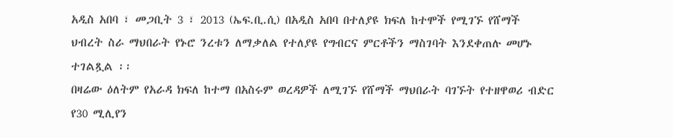አዲስ አበባ ፣ መጋቢት 3 ፣ 2013 (ኤፍ.ቢ.ሲ) በአዲስ አበባ በተለያዩ ክፍለ ከተሞች የሚገኙ የሸማች ህብረት ስራ ማህበራት የኑሮ ንረቱን ለማቃለል የተለያዩ የግብርና ምርቶችን ማስገባት እንደቀጠሉ መሆኑ ተገልጿል ፡፡
በዛሬው ዕለትም የአራዳ ክፍለ ከተማ በአስሩም ወረዳዎች ለሚገኙ የሸማች ማህበራት ባገኙት የተዘዋወሪ ብድር የ30 ሚሊየን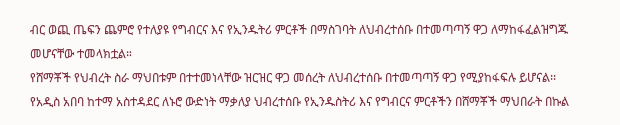ብር ወጪ ጤፍን ጨምሮ የተለያዩ የግብርና እና የኢንዱትሪ ምርቶች በማስገባት ለህብረተሰቡ በተመጣጣኝ ዋጋ ለማከፋፈልዝግጁ መሆናቸው ተመላክቷል።
የሸማቾች የህብረት ስራ ማህበቱም በተተመነላቸው ዝርዝር ዋጋ መሰረት ለህብረተሰቡ በተመጣጣኝ ዋጋ የሚያከፋፍሉ ይሆናል፡፡
የአዲስ አበባ ከተማ አስተዳደር ለኑሮ ውድነት ማቃለያ ህብረተሰቡ የኢንዱስትሪ እና የግብርና ምርቶችን በሸማቾች ማህበራት በኩል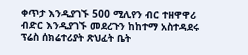ቀጥታ እንዲያገኙ 500 ሚሊየን ብር ተዘዋዋሪ ብድር እንዲያገኙ መደረጉን ከከተማ አስተዳደሩ ፕሬስ ሰክሬተሪያት ጽህፈት ቤት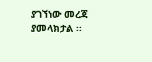ያገኘነው መረጃ ያመላክታል ፡፡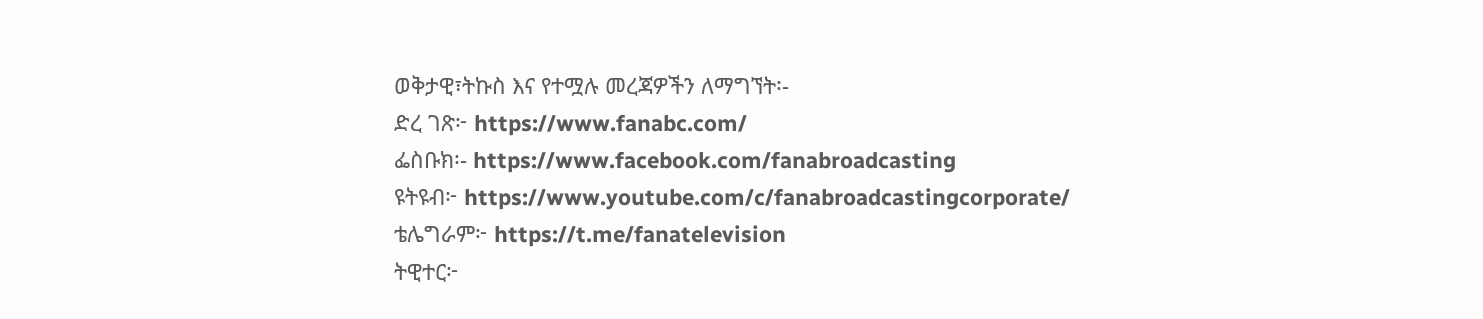ወቅታዊ፣ትኩስ እና የተሟሉ መረጃዎችን ለማግኘት፡-
ድረ ገጽ፦ https://www.fanabc.com/
ፌስቡክ፡- https://www.facebook.com/fanabroadcasting
ዩትዩብ፦ https://www.youtube.com/c/fanabroadcastingcorporate/
ቴሌግራም፦ https://t.me/fanatelevision
ትዊተር፦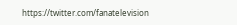https://twitter.com/fanatelevision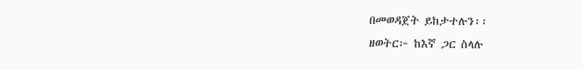በመወዳጀት ይከታተሉን፡፡
ዘወትር፦ ከእኛ ጋር ስላሉ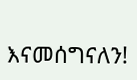እናመሰግናለን!